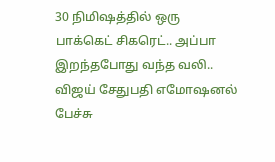30 நிமிஷத்தில் ஒரு பாக்கெட் சிகரெட்.. அப்பா இறந்தபோது வந்த வலி.. விஜய் சேதுபதி எமோஷனல் பேச்சு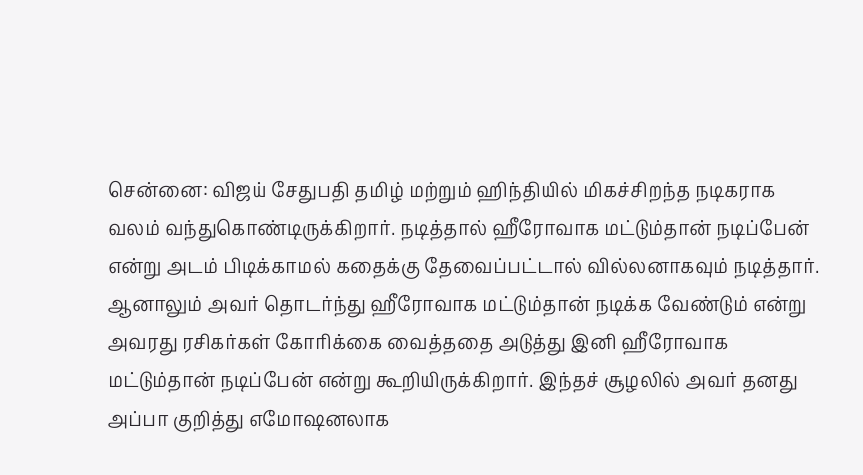சென்னை: விஜய் சேதுபதி தமிழ் மற்றும் ஹிந்தியில் மிகச்சிறந்த நடிகராக வலம் வந்துகொண்டிருக்கிறார். நடித்தால் ஹீரோவாக மட்டும்தான் நடிப்பேன் என்று அடம் பிடிக்காமல் கதைக்கு தேவைப்பட்டால் வில்லனாகவும் நடித்தார். ஆனாலும் அவர் தொடர்ந்து ஹீரோவாக மட்டும்தான் நடிக்க வேண்டும் என்று அவரது ரசிகர்கள் கோரிக்கை வைத்ததை அடுத்து இனி ஹீரோவாக மட்டும்தான் நடிப்பேன் என்று கூறியிருக்கிறார். இந்தச் சூழலில் அவர் தனது அப்பா குறித்து எமோஷனலாக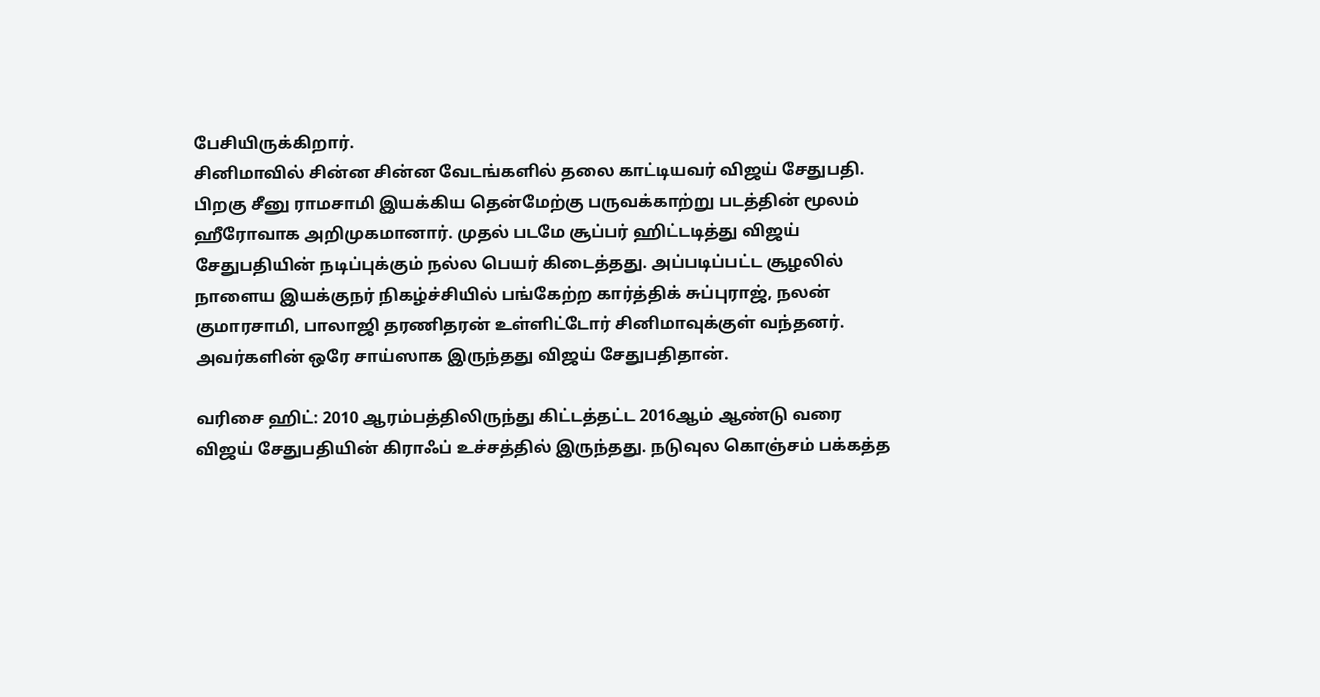பேசியிருக்கிறார்.
சினிமாவில் சின்ன சின்ன வேடங்களில் தலை காட்டியவர் விஜய் சேதுபதி. பிறகு சீனு ராமசாமி இயக்கிய தென்மேற்கு பருவக்காற்று படத்தின் மூலம் ஹீரோவாக அறிமுகமானார். முதல் படமே சூப்பர் ஹிட்டடித்து விஜய் சேதுபதியின் நடிப்புக்கும் நல்ல பெயர் கிடைத்தது. அப்படிப்பட்ட சூழலில் நாளைய இயக்குநர் நிகழ்ச்சியில் பங்கேற்ற கார்த்திக் சுப்புராஜ், நலன் குமாரசாமி, பாலாஜி தரணிதரன் உள்ளிட்டோர் சினிமாவுக்குள் வந்தனர். அவர்களின் ஒரே சாய்ஸாக இருந்தது விஜய் சேதுபதிதான்.

வரிசை ஹிட்: 2010 ஆரம்பத்திலிருந்து கிட்டத்தட்ட 2016ஆம் ஆண்டு வரை விஜய் சேதுபதியின் கிராஃப் உச்சத்தில் இருந்தது. நடுவுல கொஞ்சம் பக்கத்த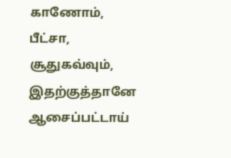காணோம், பீட்சா, சூதுகவ்வும், இதற்குத்தானே ஆசைப்பட்டாய்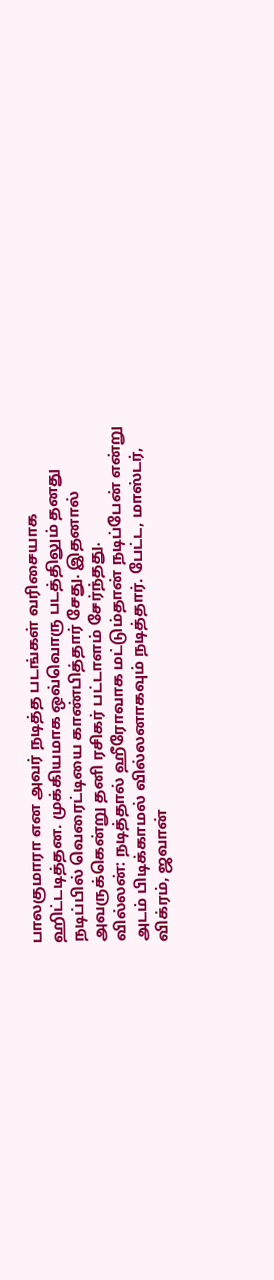பாலகுமாரா என அவர் நடித்த படங்கள் வரிசையாக ஹிட்டடித்தன. முக்கியமாக ஒவ்வொரு படத்திலும் தனது நடிப்பில் வெரைட்டியை காண்பித்தார் சேது. இதனால் அவருக்கென்று தனி ரசிகர் பட்டாளம் சேர்ந்தது.
வில்லன்: நடித்தால் ஹீரோவாக மட்டும்தான் நடிப்பேன் என்று அடம் பிடிக்காமல் வில்லனாகவும் நடித்தார். பேட்ட, மாஸ்டர், விக்ரம், ஜவான்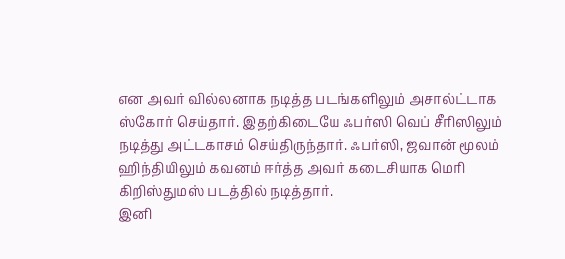என அவர் வில்லனாக நடித்த படங்களிலும் அசால்ட்டாக ஸ்கோர் செய்தார். இதற்கிடையே ஃபர்ஸி வெப் சீரிஸிலும் நடித்து அட்டகாசம் செய்திருந்தார். ஃபர்ஸி, ஜவான் மூலம் ஹிந்தியிலும் கவனம் ஈர்த்த அவர் கடைசியாக மெரி கிறிஸ்துமஸ் படத்தில் நடித்தார்.
இனி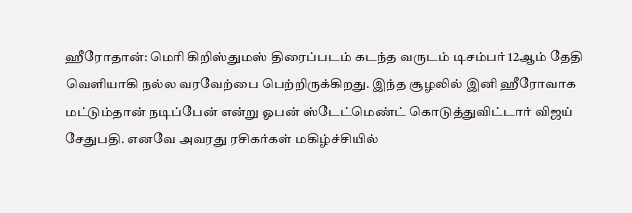ஹீரோதான்: மெரி கிறிஸ்துமஸ் திரைப்படம் கடந்த வருடம் டிசம்பர் 12ஆம் தேதி வெளியாகி நல்ல வரவேற்பை பெற்றிருக்கிறது. இந்த சூழலில் இனி ஹீரோவாக மட்டும்தான் நடிப்பேன் என்று ஓபன் ஸ்டேட்மெண்ட் கொடுத்துவிட்டார் விஜய் சேதுபதி. எனவே அவரது ரசிகர்கள் மகிழ்ச்சியில்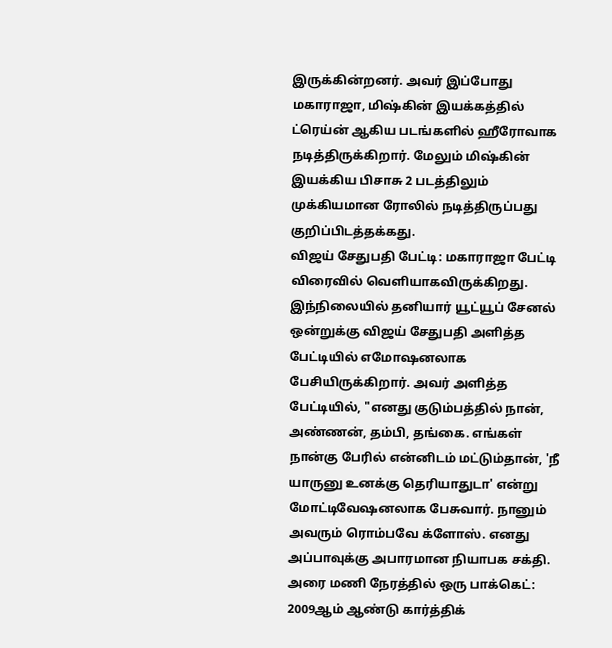இருக்கின்றனர். அவர் இப்போது மகாராஜா, மிஷ்கின் இயக்கத்தில் ட்ரெய்ன் ஆகிய படங்களில் ஹீரோவாக நடித்திருக்கிறார். மேலும் மிஷ்கின் இயக்கிய பிசாசு 2 படத்திலும் முக்கியமான ரோலில் நடித்திருப்பது குறிப்பிடத்தக்கது.
விஜய் சேதுபதி பேட்டி: மகாராஜா பேட்டி விரைவில் வெளியாகவிருக்கிறது. இந்நிலையில் தனியார் யூட்யூப் சேனல் ஒன்றுக்கு விஜய் சேதுபதி அளித்த பேட்டியில் எமோஷனலாக பேசியிருக்கிறார். அவர் அளித்த பேட்டியில், "எனது குடும்பத்தில் நான், அண்ணன், தம்பி, தங்கை. எங்கள் நான்கு பேரில் என்னிடம் மட்டும்தான், 'நீ யாருனு உனக்கு தெரியாதுடா' என்று மோட்டிவேஷனலாக பேசுவார். நானும் அவரும் ரொம்பவே க்ளோஸ். எனது அப்பாவுக்கு அபாரமான நியாபக சக்தி.
அரை மணி நேரத்தில் ஒரு பாக்கெட்: 2009ஆம் ஆண்டு கார்த்திக்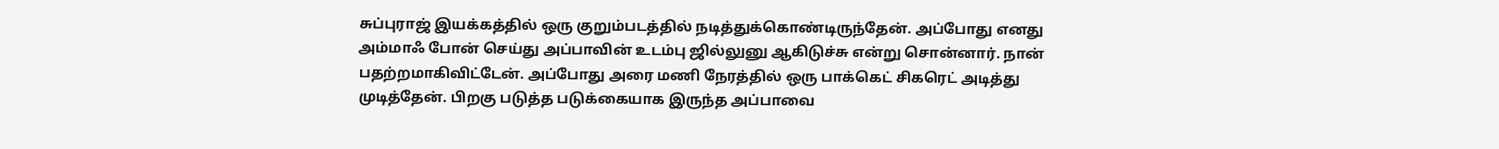சுப்புராஜ் இயக்கத்தில் ஒரு குறும்படத்தில் நடித்துக்கொண்டிருந்தேன். அப்போது எனது அம்மாஃ போன் செய்து அப்பாவின் உடம்பு ஜில்லுனு ஆகிடுச்சு என்று சொன்னார். நான் பதற்றமாகிவிட்டேன். அப்போது அரை மணி நேரத்தில் ஒரு பாக்கெட் சிகரெட் அடித்து முடித்தேன். பிறகு படுத்த படுக்கையாக இருந்த அப்பாவை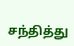சந்தித்து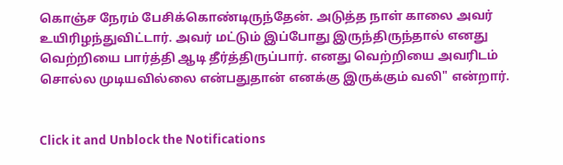கொஞ்ச நேரம் பேசிக்கொண்டிருந்தேன். அடுத்த நாள் காலை அவர் உயிரிழந்துவிட்டார். அவர் மட்டும் இப்போது இருந்திருந்தால் எனது வெற்றியை பார்த்தி ஆடி தீர்த்திருப்பார். எனது வெற்றியை அவரிடம் சொல்ல முடியவில்லை என்பதுதான் எனக்கு இருக்கும் வலி" என்றார்.


Click it and Unblock the Notifications